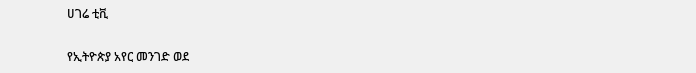ሀገሬ ቲቪ

የኢትዮጵያ አየር መንገድ ወደ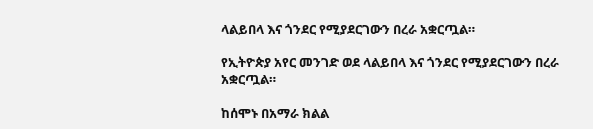ላልይበላ እና ጎንደር የሚያደርገውን በረራ አቋርጧል።

የኢትዮጵያ አየር መንገድ ወደ ላልይበላ እና ጎንደር የሚያደርገውን በረራ አቋርጧል።

ከሰሞኑ በአማራ ክልል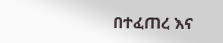በተፈጠረ እና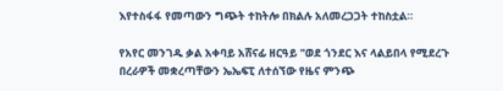እየተስፋፋ የመጣውን ግጭት ተከትሎ በክልሉ አለመረጋጋት ተከስቷል።

የአየር መንገዱ ቃል አቀባይ አሸናፊ ዘርዓይ "ወደ ጎንደር እና ላልይበላ የሚደረጉ በረራዎች መቋረጣቸውን ኤኤፍፒ ለተሰኘው የዜና ምንጭ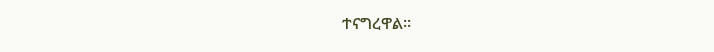ተናግረዋል።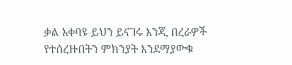ቃል አቀባዩ ይህን ይናገሩ እንጂ በረራዎች የተሰረዙበትን ምክንያት እንደማያውቁ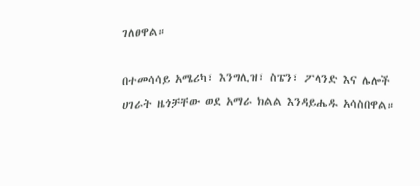ገለፀዋል።

በተመሳሳይ አሜሪካ፣ እንግሊዝ፣ ስፔን፣ ፖላንድ እና ሌሎች ሀገራት ዜጎቻቸው ወደ አማራ ክልል እንዳይሔዱ አሳስበዋል።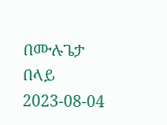በሙሉጌታ በላይ
2023-08-04